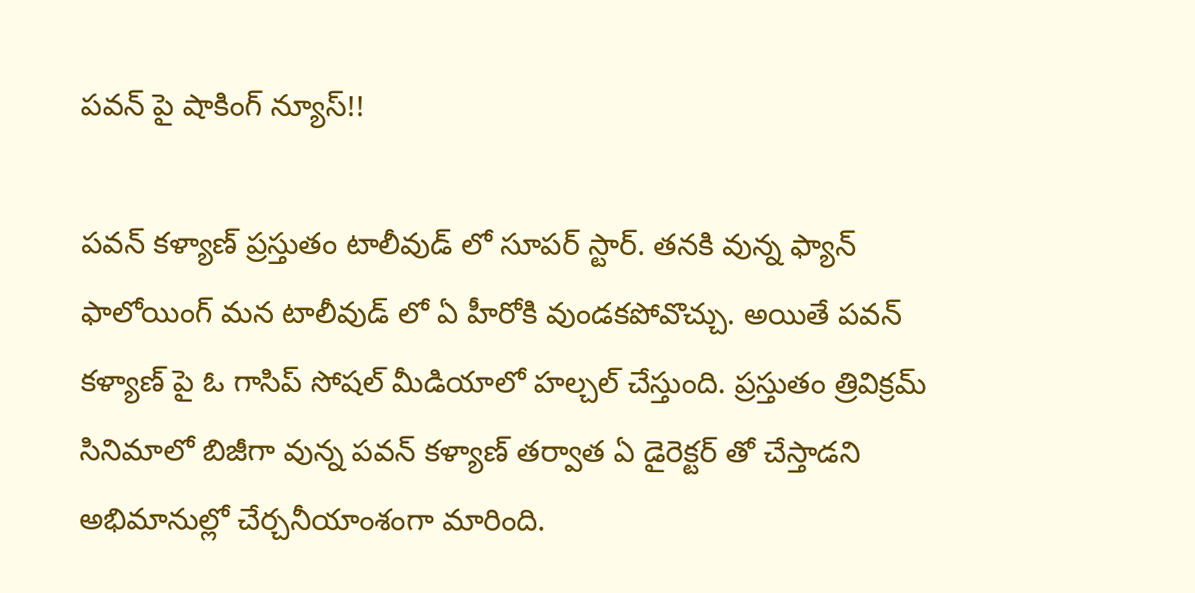పవన్ పై షాకింగ్ న్యూస్!!

పవన్ కళ్యాణ్ ప్రస్తుతం టాలీవుడ్ లో సూపర్ స్టార్. తనకి వున్న ఫ్యాన్ ఫాలోయింగ్ మన టాలీవుడ్ లో ఏ హీరోకి వుండకపోవొచ్చు. అయితే పవన్ కళ్యాణ్ పై ఓ గాసిప్ సోషల్ మీడియాలో హల్చల్ చేస్తుంది. ప్రస్తుతం త్రివిక్రమ్ సినిమాలో బిజీగా వున్న పవన్ కళ్యాణ్ తర్వాత ఏ డైరెక్టర్ తో చేస్తాడని అభిమానుల్లో చేర్చనీయాంశంగా మారింది.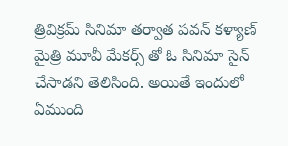త్రివిక్రమ్ సినిమా తర్వాత పవన్ కళ్యాణ్ మైత్రి మూవీ మేకర్స్ తో ఓ సినిమా సైన్ చేసాడని తెలిసింది. అయితే ఇందులో ఏముంది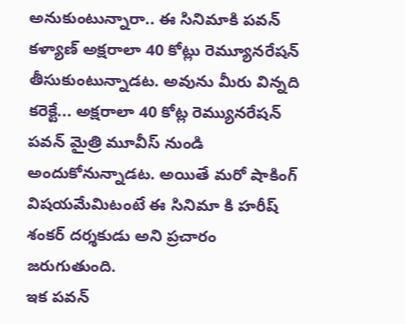అనుకుంటున్నారా.. ఈ సినిమాకి పవన్ కళ్యాణ్ అక్షరాలా 40 కోట్లు రెమ్యూనరేషన్ తీసుకుంటున్నాడట. అవును మీరు విన్నది కరెక్టే... అక్షరాలా 40 కోట్ల రెమ్యునరేషన్ పవన్ మైత్రి మూవీస్ నుండి అందుకోనున్నాడట. అయితే మరో షాకింగ్ విషయమేమిటంటే ఈ సినిమా కి హరీష్ శంకర్ దర్శకుడు అని ప్రచారం జరుగుతుంది.
ఇక పవన్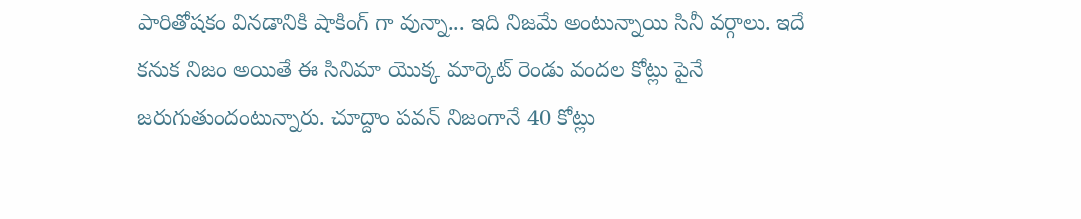పారితోషకం వినడానికి షాకింగ్ గా వున్నా... ఇది నిజమే అంటున్నాయి సినీ వర్గాలు. ఇదే కనుక నిజం అయితే ఈ సినిమా యొక్క మార్కెట్ రెండు వందల కోట్లు పైనే జరుగుతుందంటున్నారు. చూద్దాం పవన్ నిజంగానే 40 కోట్లు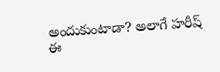అందుకుంటాడా? అలాగే హరీష్ ఈ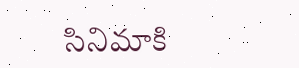సినిమాకి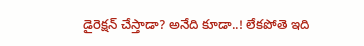డైరెక్షన్ చేస్తాడా? అనేది కూడా..! లేకపోతె ఇది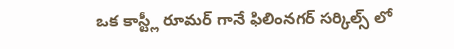ఒక కాస్ట్లీ రూమర్ గానే ఫిలింనగర్ సర్కిల్స్ లో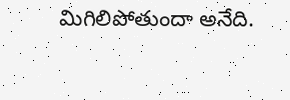మిగిలిపోతుందా అనేది.